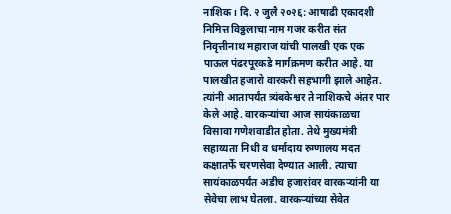नाशिक। दि. २ जुलै २०२६: आषाढी एकादशी निमित्त विठ्ठलाचा नाम गजर करीत संत निवृत्तीनाथ महाराज यांची पालखी एक एक पाऊल पंढरपूरकडे मार्गक्रमण करीत आहे. या पालखीत हजारो वारकरी सहभागी झाले आहेत. त्यांनी आतापर्यंत त्र्यंबकेश्वर ते नाशिकचे अंतर पार केले आहे. वारकऱ्यांचा आज सायंकाळचा विसावा गणेशवाडीत होता. तेथे मुख्यमंत्री सहाय्यता निधी व धर्मादाय रुग्णालय मदत कक्षातर्फे चरणसेवा देण्यात आली. त्याचा सायंकाळपर्यंत अडीच हजारांवर वारकऱ्यांनी या सेवेचा लाभ घेतला. वारकऱ्यांच्या सेवेत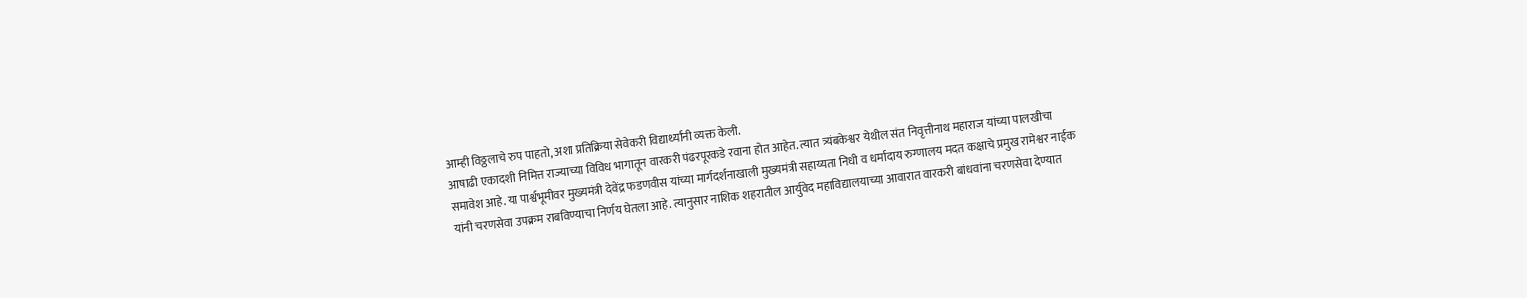आम्ही विठ्ठलाचे रुप पाहतो, अशा प्रतिक्रिया सेवेकरी विद्यार्थ्यांनी व्यक्त केली.
आषाढी एकादशी निमित्त राज्याच्या विविध भागातून वारकरी पंढरपूरकडे रवाना होत आहेत. त्यात त्र्यंबकेश्वर येथील संत निवृत्तीनाथ महाराज यांच्या पालखीचा समावेश आहे. या पार्श्वभूमीवर मुख्यमंत्री देवेंद्र फडणवीस यांच्या मार्गदर्शनाखाली मुख्यमंत्री सहाय्यता निधी व धर्मादाय रुग्णालय मदत कक्षाचे प्रमुख रामेश्वर नाईक यांनी चरणसेवा उपक्रम राबविण्याचा निर्णय घेतला आहे. त्यानुसार नाशिक शहरातील आर्युवेद महाविद्यालयाच्या आवारात वारकरी बांधवांना चरणसेवा देण्यात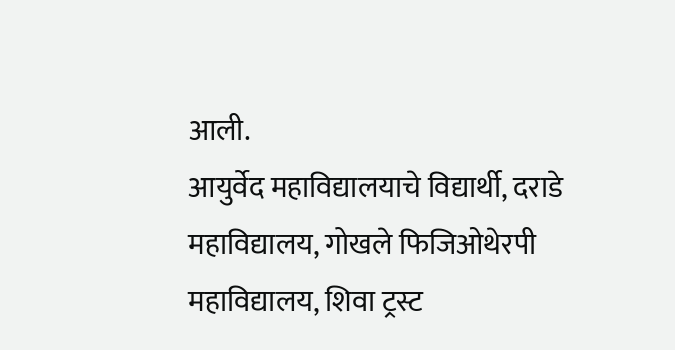आली.
आयुर्वेद महाविद्यालयाचे विद्यार्थी, दराडे महाविद्यालय, गोखले फिजिओथेरपी महाविद्यालय, शिवा ट्रस्ट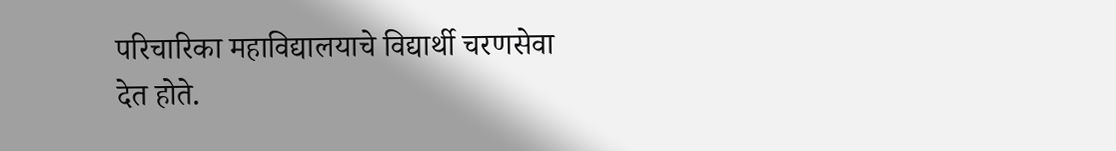परिचारिका महाविद्यालयाचे विद्यार्थी चरणसेवा देत होते.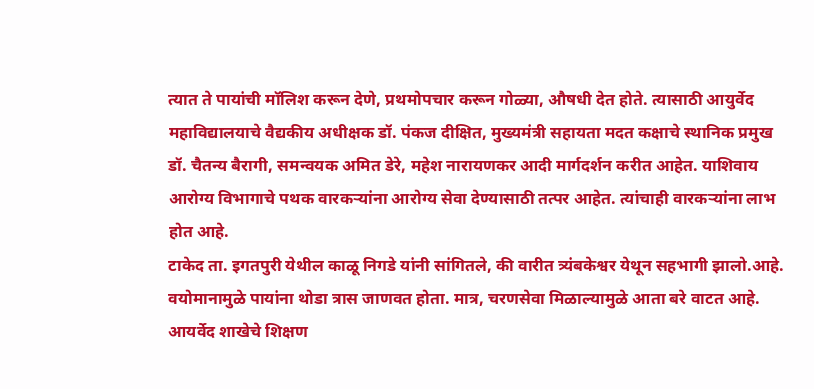त्यात ते पायांची मॉलिश करून देणे, प्रथमोपचार करून गोळ्या, औषधी देत होते. त्यासाठी आयुर्वेद महाविद्यालयाचे वैद्यकीय अधीक्षक डॉ. पंकज दीक्षित, मुख्यमंत्री सहायता मदत कक्षाचे स्थानिक प्रमुख डॉ. चैतन्य बैरागी, समन्वयक अमित डेरे, महेश नारायणकर आदी मार्गदर्शन करीत आहेत. याशिवाय आरोग्य विभागाचे पथक वारकऱ्यांना आरोग्य सेवा देण्यासाठी तत्पर आहेत. त्यांचाही वारकऱ्यांना लाभ होत आहे.
टाकेद ता. इगतपुरी येथील काळू निगडे यांनी सांगितले, की वारीत त्र्यंबकेश्वर येथून सहभागी झालो.आहे. वयोमानामुळे पायांना थोडा त्रास जाणवत होता. मात्र, चरणसेवा मिळाल्यामुळे आता बरे वाटत आहे.
आयर्वेद शाखेचे शिक्षण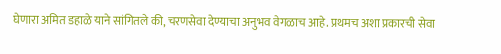घेणारा अमित डहाळे याने सांगितले की, चरणसेवा देण्याचा अनुभव वेगळाच आहे. प्रथमच अशा प्रकारची सेवा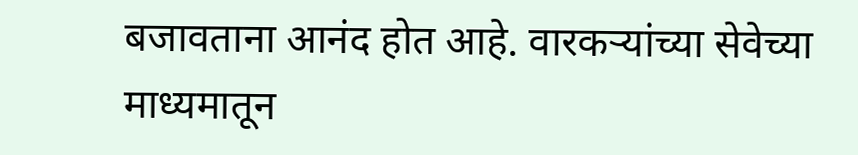बजावताना आनंद होत आहे. वारकऱ्यांच्या सेवेच्या माध्यमातून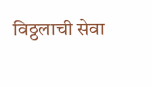विठ्ठलाची सेवा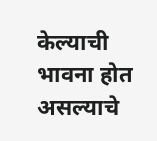केल्याची भावना होत असल्याचे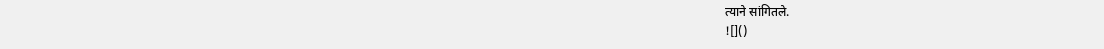त्याने सांगितले.
![]()